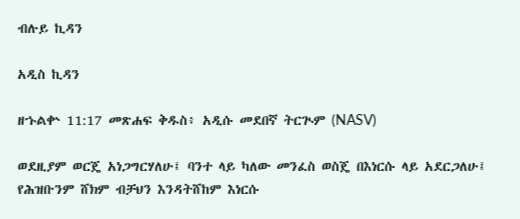ብሉይ ኪዳን

አዲስ ኪዳን

ዘኁልቍ 11:17 መጽሐፍ ቅዱስ፥ አዲሱ መደበኛ ትርጒም (NASV)

ወደዚያም ወርጄ አነጋግርሃለሁ፤ ባንተ ላይ ካለው መንፈስ ወስጄ በእነርሱ ላይ አደርጋለሁ፤ የሕዝቡንም ሸክም ብቻህን እንዳትሸከም እነርሱ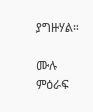ያግዙሃል።

ሙሉ ምዕራፍ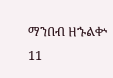ማንበብ ዘኁልቍ 11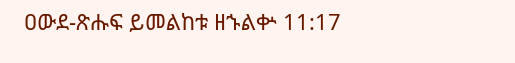ዐውደ-ጽሑፍ ይመልከቱ ዘኁልቍ 11:17